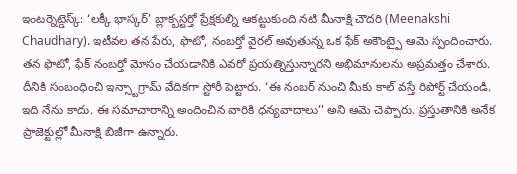ఇంటర్నెట్డెస్క్: ‘లక్కీ భాస్కర్’ బ్లాక్బస్టర్తో ప్రేక్షకుల్ని ఆకట్టుకుంది నటి మీనాక్షి చౌదరి (Meenakshi Chaudhary). ఇటీవల తన పేరు, ఫొటో, నంబర్తో వైరల్ అవుతున్న ఒక ఫేక్ అకౌంట్పై ఆమె స్పందించారు. తన ఫొటో, ఫేక్ నంబర్తో మోసం చేయడానికి ఎవరో ప్రయత్నిస్తున్నారని అభిమానులను అప్రమత్తం చేశారు. దీనికి సంబంధించి ఇన్స్టాగ్రామ్ వేదికగా స్టోరీ పెట్టారు. ‘ఈ నంబర్ నుంచి మీకు కాల్ వస్తే రిపోర్ట్ చేయండి. ఇది నేను కాదు. ఈ సమాచారాన్ని అందించిన వారికి ధన్యవాదాలు’’ అని ఆమె చెప్పారు. ప్రస్తుతానికి అనేక ప్రాజెక్టుల్లో మీనాక్షి బిజీగా ఉన్నారు.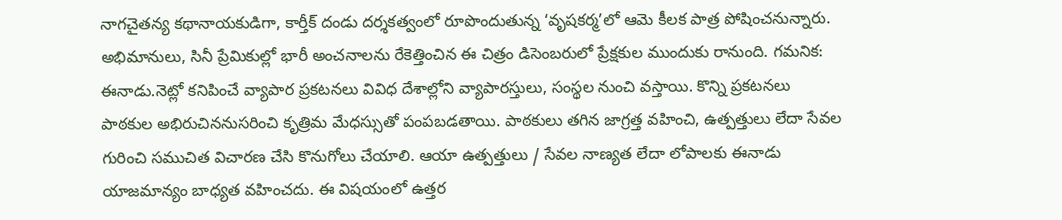నాగచైతన్య కథానాయకుడిగా, కార్తీక్ దండు దర్శకత్వంలో రూపొందుతున్న ‘వృషకర్మ’లో ఆమె కీలక పాత్ర పోషించనున్నారు. అభిమానులు, సినీ ప్రేమికుల్లో భారీ అంచనాలను రేకెత్తించిన ఈ చిత్రం డిసెంబరులో ప్రేక్షకుల ముందుకు రానుంది. గమనిక: ఈనాడు.నెట్లో కనిపించే వ్యాపార ప్రకటనలు వివిధ దేశాల్లోని వ్యాపారస్తులు, సంస్థల నుంచి వస్తాయి. కొన్ని ప్రకటనలు పాఠకుల అభిరుచిననుసరించి కృత్రిమ మేధస్సుతో పంపబడతాయి. పాఠకులు తగిన జాగ్రత్త వహించి, ఉత్పత్తులు లేదా సేవల గురించి సముచిత విచారణ చేసి కొనుగోలు చేయాలి. ఆయా ఉత్పత్తులు / సేవల నాణ్యత లేదా లోపాలకు ఈనాడు యాజమాన్యం బాధ్యత వహించదు. ఈ విషయంలో ఉత్తర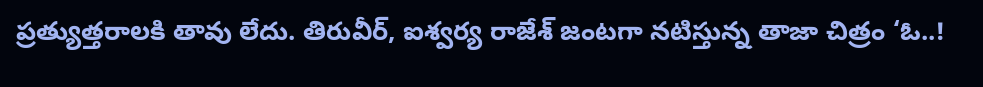ప్రత్యుత్తరాలకి తావు లేదు. తిరువీర్, ఐశ్వర్య రాజేశ్ జంటగా నటిస్తున్న తాజా చిత్రం ‘ఓ..!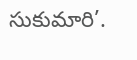సుకుమారి’.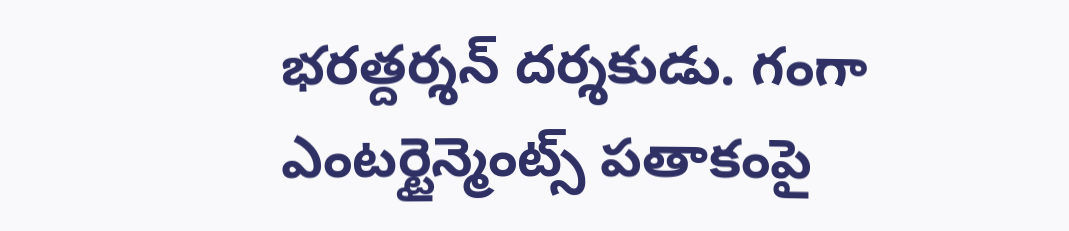భరత్దర్శన్ దర్శకుడు. గంగా ఎంటర్టైన్మెంట్స్ పతాకంపై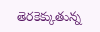తెరకెక్కుతున్న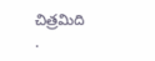చిత్రమిది
.